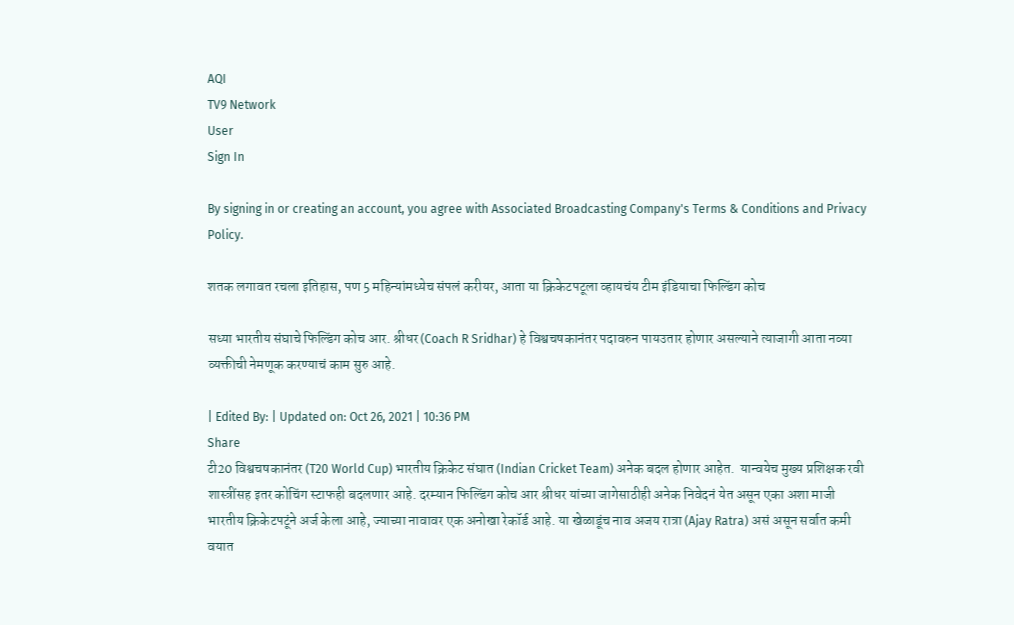AQI
TV9 Network
User
Sign In

By signing in or creating an account, you agree with Associated Broadcasting Company's Terms & Conditions and Privacy Policy.

शतक लगावत रचला इतिहास, पण 5 महिन्यांमध्येच संपलं करीयर, आता या क्रिकेटपटूला व्हायचंय टीम इंडियाचा फिल्डिंग कोच

सध्या भारतीय संघाचे फिल्डिंग कोच आर. श्रीधर (Coach R Sridhar) हे विश्वचषकानंतर पदावरुन पायउतार होणार असल्याने त्याजागी आता नव्या व्यक्तीची नेमणूक करण्याचं काम सुरु आहे.

| Edited By: | Updated on: Oct 26, 2021 | 10:36 PM
Share
टी20 विश्वचषकानंतर (T20 World Cup) भारतीय क्रिकेट संघात (Indian Cricket Team) अनेक बदल होणार आहेत.  यान्वयेच मुख्य प्रशिक्षक रवी शास्त्रींसह इतर कोचिंग स्टाफही बदलणार आहे. दरम्यान फिल्डिंग कोच आर श्रीधर यांच्या जागेसाठीही अनेक निवेदनं येत असून एका अशा माजी  भारतीय क्रिकेटपटूंने अर्ज केला आहे, ज्याच्या नावावर एक अनोखा रेकॉर्ड आहे. या खेळाडूंच नाव अजय रात्रा (Ajay Ratra) असं असून सर्वात कमी वयात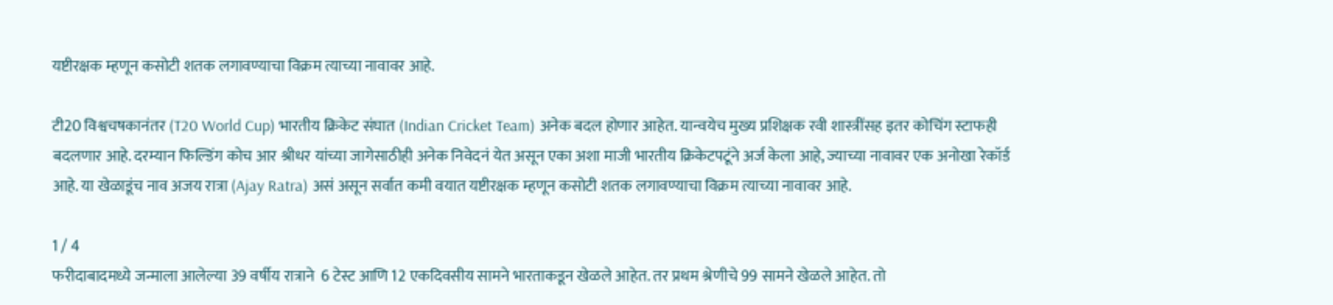यष्टीरक्षक म्हणून कसोटी शतक लगावण्याचा विक्रम त्याच्या नावावर आहे.

टी20 विश्वचषकानंतर (T20 World Cup) भारतीय क्रिकेट संघात (Indian Cricket Team) अनेक बदल होणार आहेत. यान्वयेच मुख्य प्रशिक्षक रवी शास्त्रींसह इतर कोचिंग स्टाफही बदलणार आहे. दरम्यान फिल्डिंग कोच आर श्रीधर यांच्या जागेसाठीही अनेक निवेदनं येत असून एका अशा माजी भारतीय क्रिकेटपटूंने अर्ज केला आहे, ज्याच्या नावावर एक अनोखा रेकॉर्ड आहे. या खेळाडूंच नाव अजय रात्रा (Ajay Ratra) असं असून सर्वात कमी वयात यष्टीरक्षक म्हणून कसोटी शतक लगावण्याचा विक्रम त्याच्या नावावर आहे.

1 / 4
फरीदाबादमध्ये जन्माला आलेल्या 39 वर्षीय रात्राने  6 टेस्ट आणि 12 एकदिवसीय सामने भारताकडून खेळले आहेत. तर प्रथम श्रेणीचे 99 सामने खेळले आहेत. तो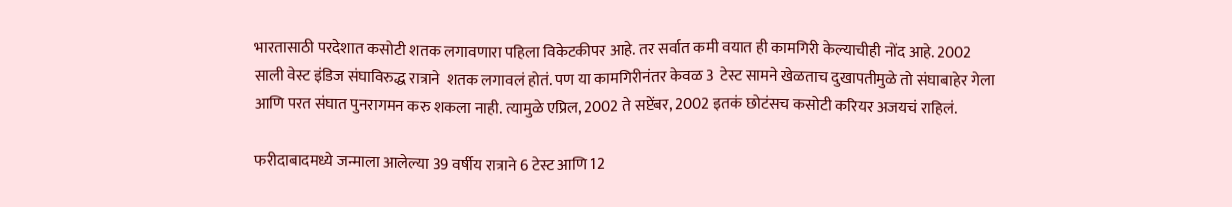भारतासाठी परदेशात कसोटी शतक लगावणारा पहिला विकेटकीपर आहे. तर सर्वात कमी वयात ही कामगिरी केल्याचीही नोंद आहे. 2002 साली वेस्ट इंडिज संघाविरुद्ध रात्राने  शतक लगावलं होतं. पण या कामगिरीनंतर केवळ 3  टेस्ट सामने खेळताच दुखापतीमुळे तो संघाबाहेर गेला आणि परत संघात पुनरागमन करु शकला नाही. त्यामुळे एप्रिल, 2002 ते सप्टेंबर, 2002 इतकं छोटंसच कसोटी करियर अजयचं राहिलं.

फरीदाबादमध्ये जन्माला आलेल्या 39 वर्षीय रात्राने 6 टेस्ट आणि 12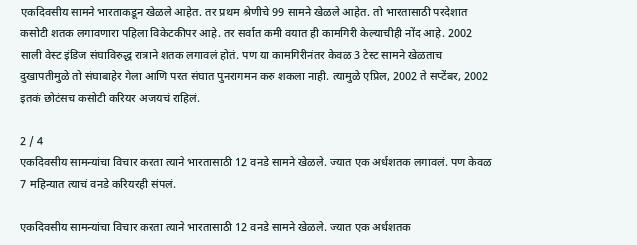एकदिवसीय सामने भारताकडून खेळले आहेत. तर प्रथम श्रेणीचे 99 सामने खेळले आहेत. तो भारतासाठी परदेशात कसोटी शतक लगावणारा पहिला विकेटकीपर आहे. तर सर्वात कमी वयात ही कामगिरी केल्याचीही नोंद आहे. 2002 साली वेस्ट इंडिज संघाविरुद्ध रात्राने शतक लगावलं होतं. पण या कामगिरीनंतर केवळ 3 टेस्ट सामने खेळताच दुखापतीमुळे तो संघाबाहेर गेला आणि परत संघात पुनरागमन करु शकला नाही. त्यामुळे एप्रिल, 2002 ते सप्टेंबर, 2002 इतकं छोटंसच कसोटी करियर अजयचं राहिलं.

2 / 4
एकदिवसीय सामन्यांचा विचार करता त्याने भारतासाठी 12 वनडे सामने खेळले. ज्यात एक अर्धशतक लगावलं. पण केवळ 7 महिन्यात त्याचं वनडे करियरही संपलं.

एकदिवसीय सामन्यांचा विचार करता त्याने भारतासाठी 12 वनडे सामने खेळले. ज्यात एक अर्धशतक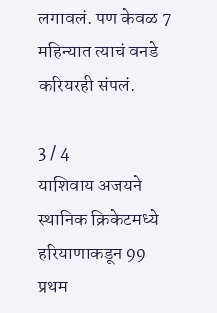लगावलं. पण केवळ 7 महिन्यात त्याचं वनडे करियरही संपलं.

3 / 4
याशिवाय अजयने स्थानिक क्रिकेटमध्ये हरियाणाकडून 99 प्रथम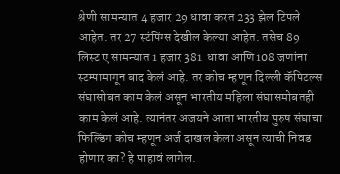श्रेणी सामन्यात 4 हजार 29 धावा करत 233 झेल टिपले आहेत. तर 27 स्टंपिंग्स देखील केल्या आहेत. तसेच 89 लिस्ट ए सामन्यात 1 हजार 381  धावा आणि108 जणांना स्टम्पामागून बाद केलं आहे. तर कोच म्हणून दिल्ली कॅपिटल्स संघासोबत काम केलं असून भारतीय महिला संघासमोबतही काम केलं आहे. त्यानंतर अजयने आता भारतीय पुरुष संघाचा फिल्डिंग कोच म्हणून अर्ज दाखल केला असून त्याची निवड होणार का? हे पाहावं लागेल.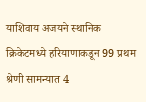याशिवाय अजयने स्थानिक क्रिकेटमध्ये हरियाणाकडून 99 प्रथम श्रेणी सामन्यात 4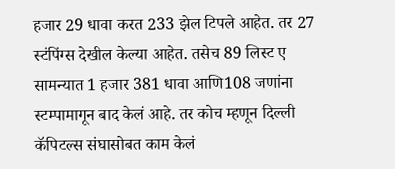हजार 29 धावा करत 233 झेल टिपले आहेत. तर 27 स्टंपिंग्स देखील केल्या आहेत. तसेच 89 लिस्ट ए सामन्यात 1 हजार 381 धावा आणि108 जणांना स्टम्पामागून बाद केलं आहे. तर कोच म्हणून दिल्ली कॅपिटल्स संघासोबत काम केलं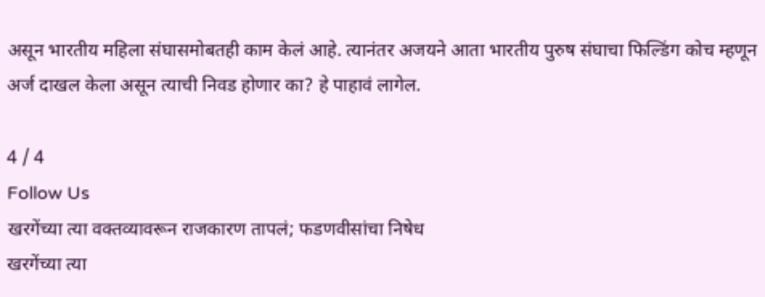असून भारतीय महिला संघासमोबतही काम केलं आहे. त्यानंतर अजयने आता भारतीय पुरुष संघाचा फिल्डिंग कोच म्हणून अर्ज दाखल केला असून त्याची निवड होणार का? हे पाहावं लागेल.

4 / 4
Follow Us
खरगेंच्या त्या वक्तव्यावरून राजकारण तापलं; फडणवीसांचा निषेध
खरगेंच्या त्या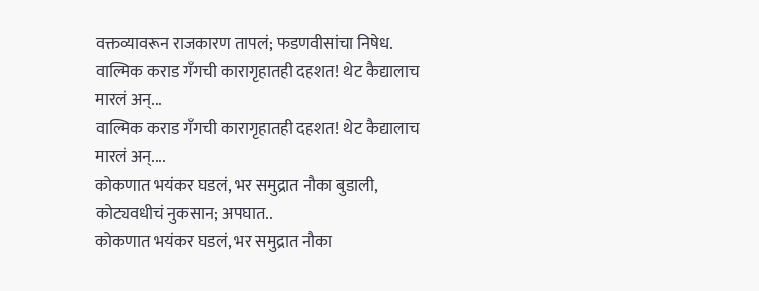वक्तव्यावरून राजकारण तापलं; फडणवीसांचा निषेध.
वाल्मिक कराड गँगची कारागृहातही दहशत! थेट कैद्यालाच मारलं अन्...
वाल्मिक कराड गँगची कारागृहातही दहशत! थेट कैद्यालाच मारलं अन्....
कोकणात भयंकर घडलं, भर समुद्रात नौका बुडाली, कोट्यवधीचं नुकसान; अपघात..
कोकणात भयंकर घडलं, भर समुद्रात नौका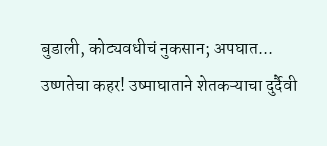बुडाली, कोट्यवधीचं नुकसान; अपघात...
उष्णतेचा कहर! उष्माघाताने शेतकऱ्याचा दुर्दैवी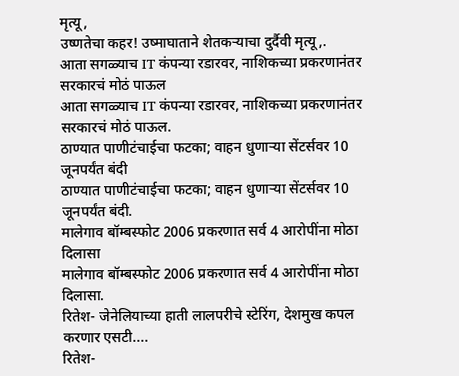मृत्यू,
उष्णतेचा कहर! उष्माघाताने शेतकऱ्याचा दुर्दैवी मृत्यू,.
आता सगळ्याच IT कंपन्या रडारवर, नाशिकच्या प्रकरणानंतर सरकारचं मोठं पाऊल
आता सगळ्याच IT कंपन्या रडारवर, नाशिकच्या प्रकरणानंतर सरकारचं मोठं पाऊल.
ठाण्यात पाणीटंचाईचा फटका; वाहन धुणाऱ्या सेंटर्सवर 10 जूनपर्यंत बंदी
ठाण्यात पाणीटंचाईचा फटका; वाहन धुणाऱ्या सेंटर्सवर 10 जूनपर्यंत बंदी.
मालेगाव बॉम्बस्फोट 2006 प्रकरणात सर्व 4 आरोपींना मोठा दिलासा
मालेगाव बॉम्बस्फोट 2006 प्रकरणात सर्व 4 आरोपींना मोठा दिलासा.
रितेश- जेनेलियाच्या हाती लालपरीचे स्टेरिंग, देशमुख कपल करणार एसटी....
रितेश-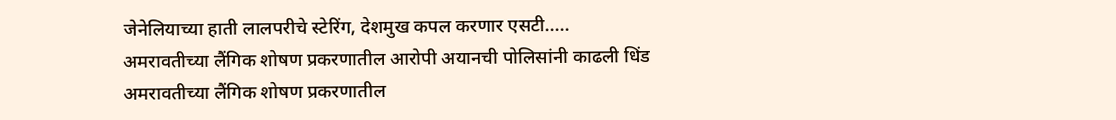जेनेलियाच्या हाती लालपरीचे स्टेरिंग, देशमुख कपल करणार एसटी.....
अमरावतीच्या लैंगिक शोषण प्रकरणातील आरोपी अयानची पोलिसांनी काढली धिंड
अमरावतीच्या लैंगिक शोषण प्रकरणातील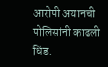आरोपी अयानची पोलिसांनी काढली धिंड.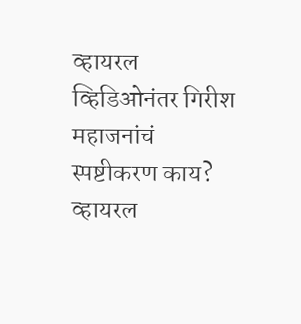व्हायरल व्हिडिओनंतर गिरीश महाजनांचं स्पष्टीकरण काय?
व्हायरल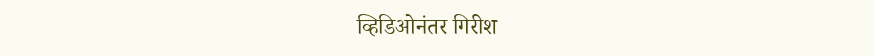व्हिडिओनंतर गिरीश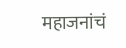महाजनांचं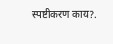स्पष्टीकरण काय?.